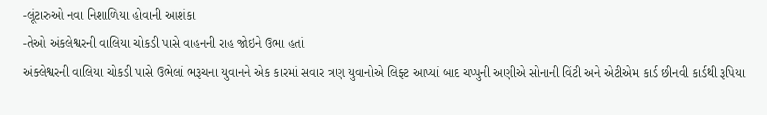-લૂંટારુઓ નવા નિશાળિયા હોવાની આશંકા
-તેઓ અંકલેશ્વરની વાલિયા ચોકડી પાસે વાહનની રાહ જોઇને ઉભા હતાં
અંક્લેશ્વરની વાલિયા ચોકડી પાસે ઉભેલાં ભરૂચના યુવાનને એક કારમાં સવાર ત્રણ યુવાનોએ લિફ્ટ આપ્યાં બાદ ચપ્પુની અણીએ સોનાની વિંટી અને એટીએમ કાર્ડ છીનવી કાર્ડથી રૂપિયા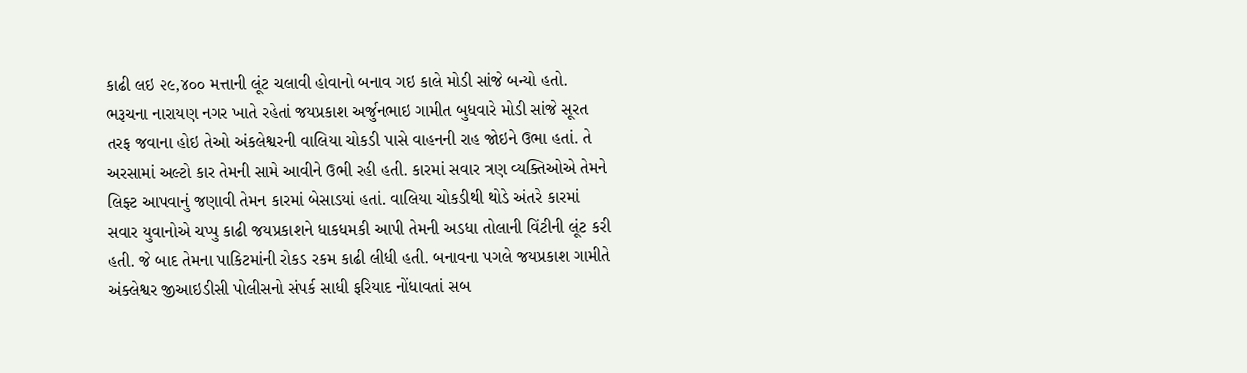કાઢી લઇ ૨૯,૪૦૦ મત્તાની લૂંટ ચલાવી હોવાનો બનાવ ગઇ કાલે મોડી સાંજે બન્યો હતો.
ભરૂચના નારાયણ નગર ખાતે રહેતાં જયપ્રકાશ અર્જુનભાઇ ગામીત બુધવારે મોડી સાંજે સૂરત તરફ જવાના હોઇ તેઓ અંકલેશ્વરની વાલિયા ચોકડી પાસે વાહનની રાહ જોઇને ઉભા હતાં. તે અરસામાં અલ્ટો કાર તેમની સામે આવીને ઉભી રહી હતી. કારમાં સવાર ત્રણ વ્યક્તિઓએ તેમને લિફ્ટ આપવાનું જણાવી તેમન કારમાં બેસાડયાં હતાં. વાલિયા ચોકડીથી થોડે અંતરે કારમાં સવાર યુવાનોએ ચપ્પુ કાઢી જયપ્રકાશને ધાકધમકી આપી તેમની અડધા તોલાની વિંટીની લૂંટ કરી હતી. જે બાદ તેમના પાકિટમાંની રોકડ રકમ કાઢી લીધી હતી. બનાવના પગલે જયપ્રકાશ ગામીતે અંક્લેશ્વર જીઆઇડીસી પોલીસનો સંપર્ક સાધી ફરિયાદ નોંધાવતાં સબ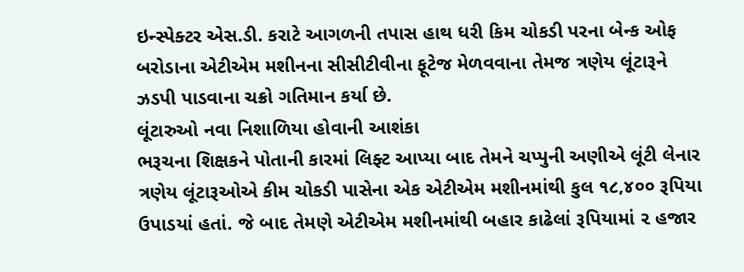ઇન્સ્પેક્ટર એસ.ડી. કરાટે આગળની તપાસ હાથ ધરી કિમ ચોકડી પરના બેન્ક ઓફ બરોડાના એટીએમ મશીનના સીસીટીવીના ફૂટેજ મેળવવાના તેમજ ત્રણેય લૂંટારૂને ઝડપી પાડવાના ચક્રો ગતિમાન કર્યા છે.
લૂંટારુઓ નવા નિશાળિયા હોવાની આશંકા
ભરૂચના શિક્ષકને પોતાની કારમાં લિફ્ટ આપ્યા બાદ તેમને ચપ્પુની અણીએ લૂંટી લેનાર ત્રણેય લૂંટારૂઓએ કીમ ચોકડી પાસેના એક એટીએમ મશીનમાંથી કુલ ૧૮,૪૦૦ રૂપિયા ઉપાડયાં હતાં. જે બાદ તેમણે એટીએમ મશીનમાંથી બહાર કાઢેલાં રૂપિયામાં ૨ હજાર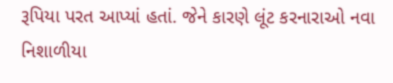રૂપિયા પરત આપ્યાં હતાં. જેને કારણે લૂંટ કરનારાઓ નવા નિશાળીયા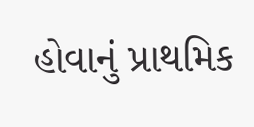હોવાનું પ્રાથમિક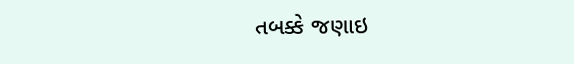તબક્કે જણાઇ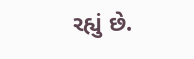રહ્યું છે.